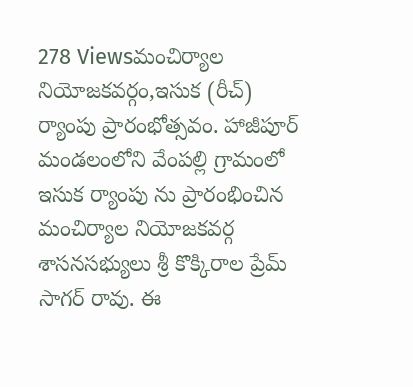278 Viewsమంచిర్యాల నియోజకవర్గం,ఇసుక (రీచ్) ర్యాంపు ప్రారంభోత్సవం. హాజీపూర్ మండలంలోని వేంపల్లి గ్రామంలో ఇసుక ర్యాంపు ను ప్రారంభించిన మంచిర్యాల నియోజకవర్గ శాసనసభ్యులు శ్రీ కొక్కిరాల ప్రేమ్ సాగర్ రావు. ఈ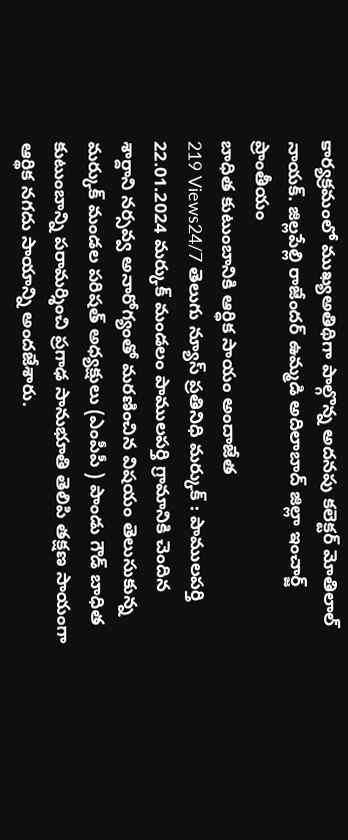కార్యక్రమంలో ముఖ్యఅతిథిగా పాల్గొన్న అదనపు కలెక్టర్ మోతిలాల్ నాయక్. జిల్లపేల్లి రాజేందర్ ఉమ్మడి అదిలాబాద్ జిల్లా ఇంచార్జ్
ప్రాంతీయం
బాధిత కుటుంబానికి ఆర్ధిక సాయం అందాజేత
219 Views24/7 తెలుగు న్యూస్ ప్రతినిధి మర్కుక్ : పాములపర్తి 22.01.2024 మర్కుక్ మండలం పాములపర్తి గ్రామానికి చెందిన శార్దాని నర్సవ్వ అనారోగ్యంతో మరణించిన విషయం తెలుసుకున్న మర్కుక్ మండల పరిషత్ అధ్యక్షులు (ఎంపీపీ ) పాండు గౌడ్ బాధిత కుటుంబాన్ని పరామర్శించి ప్రగాఢ సానుభూతి తెలిపి తక్షణ సాయంగా ఆర్థిక నగదు సాయాన్ని అందజేశారు.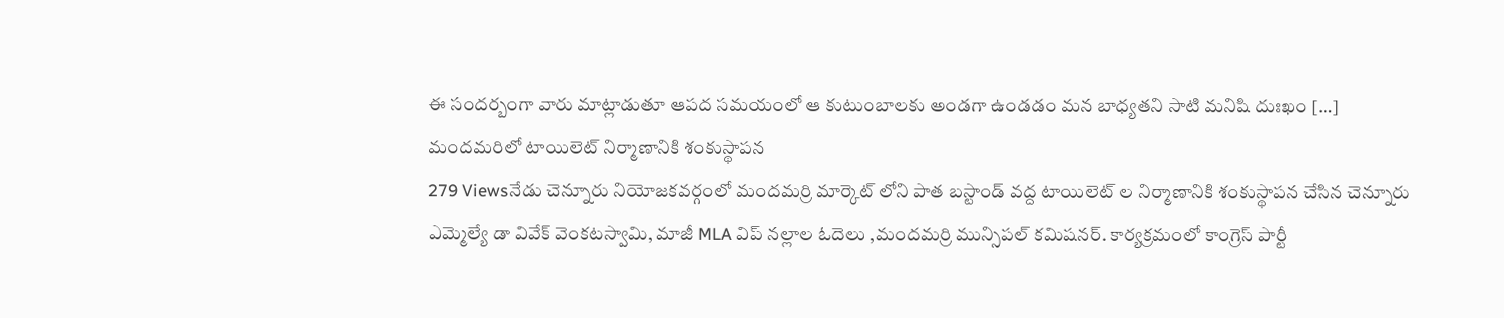ఈ సందర్బంగా వారు మాట్లాడుతూ ఆపద సమయంలో ఆ కుటుంబాలకు అండగా ఉండడం మన బాధ్యతని సాటి మనిషి దుఃఖం […]
మందమరిలో టాయిలెట్ నిర్మాణానికి శంకుస్థాపన
279 Viewsనేడు చెన్నూరు నియోజకవర్గంలో మందమర్రి మార్కెట్ లోని పాత బస్టాండ్ వద్ద టాయిలెట్ ల నిర్మాణానికి శంకుస్థాపన చేసిన చెన్నూరు ఎమ్మెల్యే డా వివేక్ వెంకటస్వామి, మాజీ MLA విప్ నల్లాల ఓదెలు ,మందమర్రి మున్సిపల్ కమిషనర్. కార్యక్రమంలో కాంగ్రెస్ పార్టీ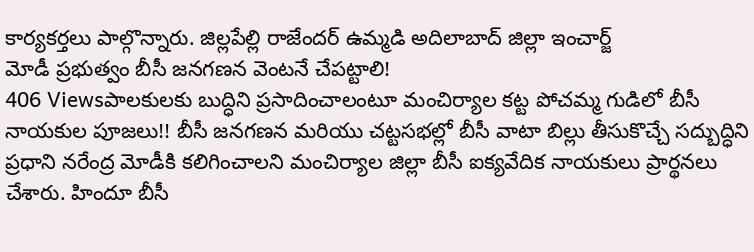కార్యకర్తలు పాల్గొన్నారు. జిల్లపేల్లి రాజేందర్ ఉమ్మడి అదిలాబాద్ జిల్లా ఇంచార్జ్
మోడీ ప్రభుత్వం బీసీ జనగణన వెంటనే చేపట్టాలి!
406 Viewsపాలకులకు బుద్ధిని ప్రసాదించాలంటూ మంచిర్యాల కట్ట పోచమ్మ గుడిలో బీసీ నాయకుల పూజలు!! బీసీ జనగణన మరియు చట్టసభల్లో బీసీ వాటా బిల్లు తీసుకొచ్చే సద్బుద్ధిని ప్రధాని నరేంద్ర మోడీకి కలిగించాలని మంచిర్యాల జిల్లా బీసీ ఐక్యవేదిక నాయకులు ప్రార్థనలు చేశారు. హిందూ బీసీ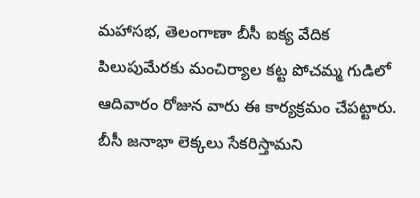మహాసభ, తెలంగాణా బీసీ ఐక్య వేదిక పిలుపుమేరకు మంచిర్యాల కట్ట పోచమ్మ గుడిలో ఆదివారం రోజున వారు ఈ కార్యక్రమం చేపట్టారు. బీసీ జనాభా లెక్కలు సేకరిస్తామని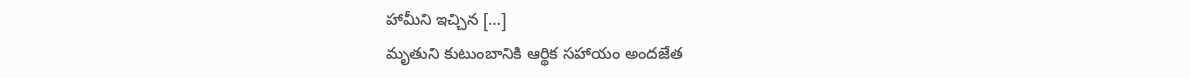హామీని ఇచ్చిన […]
మృతుని కుటుంబానికి ఆర్థిక సహాయం అందజేత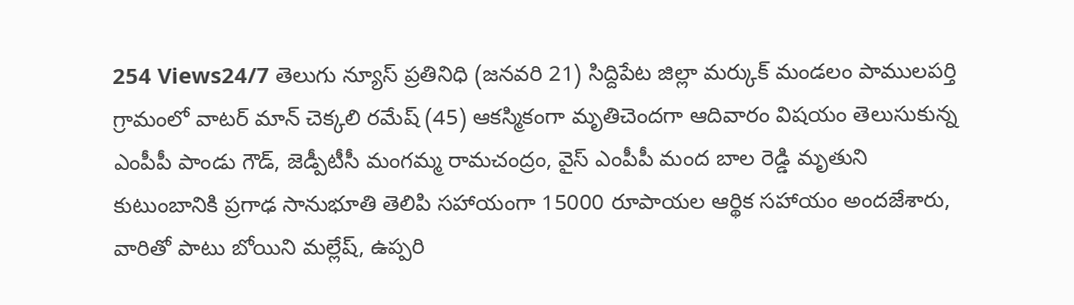254 Views24/7 తెలుగు న్యూస్ ప్రతినిధి (జనవరి 21) సిద్దిపేట జిల్లా మర్కుక్ మండలం పాములపర్తి గ్రామంలో వాటర్ మాన్ చెక్కలి రమేష్ (45) ఆకస్మికంగా మృతిచెందగా ఆదివారం విషయం తెలుసుకున్న ఎంపీపీ పాండు గౌడ్, జెడ్పీటీసీ మంగమ్మ రామచంద్రం, వైస్ ఎంపీపీ మంద బాల రెడ్డి మృతుని కుటుంబానికి ప్రగాఢ సానుభూతి తెలిపి సహాయంగా 15000 రూపాయల ఆర్థిక సహాయం అందజేశారు, వారితో పాటు బోయిని మల్లేష్, ఉప్పరి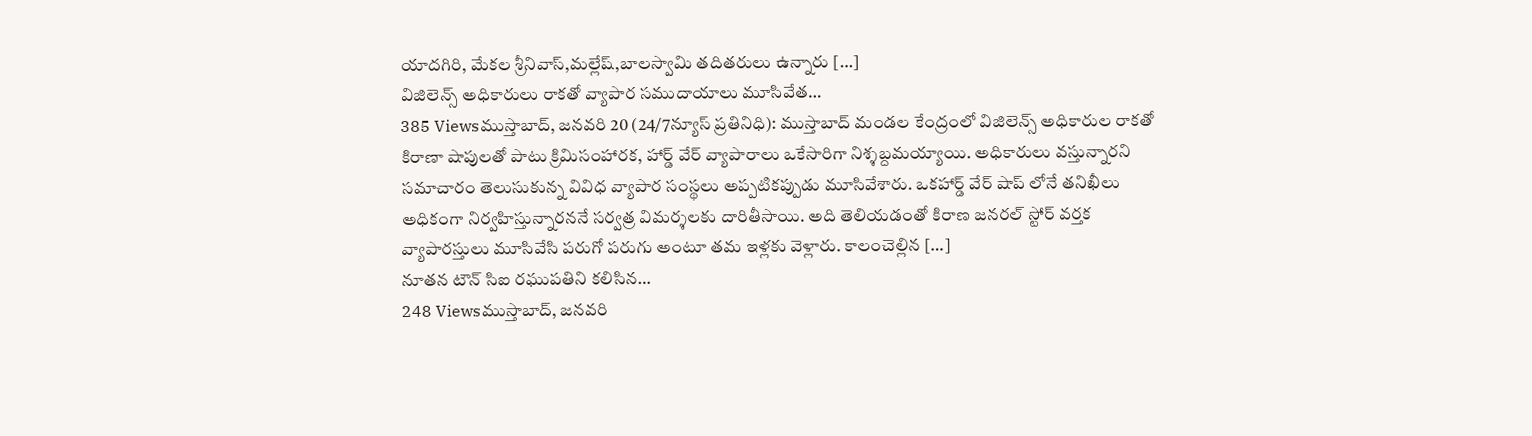యాదగిరి, మేకల శ్రీనివాస్,మల్లేష్,బాలస్వామి తదితరులు ఉన్నారు […]
విజిలెన్స్ అధికారులు రాకతో వ్యాపార సముదాయాలు మూసివేత…
385 Viewsముస్తాబాద్, జనవరి 20 (24/7న్యూస్ ప్రతినిధి): ముస్తాబాద్ మండల కేంద్రంలో విజిలెన్స్ అధికారుల రాకతో కిరాణా షాపులతో పాటు క్రిమిసంహారక, హార్డ్ వేర్ వ్యాపారాలు ఒకేసారిగా నిశ్శబ్దమయ్యాయి. అధికారులు వస్తున్నారని సమాచారం తెలుసుకున్న వివిధ వ్యాపార సంస్థలు అప్పటికప్పుడు మూసివేశారు. ఒకహార్డ్ వేర్ షాప్ లోనే తనిఖీలు అధికంగా నిర్వహిస్తున్నారననే సర్వత్ర విమర్శలకు దారితీసాయి. అది తెలియడంతో కిరాణ జనరల్ స్టోర్ వర్తక వ్యాపారస్తులు మూసివేసి పరుగో పరుగు అంటూ తమ ఇళ్లకు వెళ్లారు. కాలంచెల్లిన […]
నూతన టౌన్ సిఐ రఘుపతిని కలిసిన…
248 Viewsముస్తాబాద్, జనవరి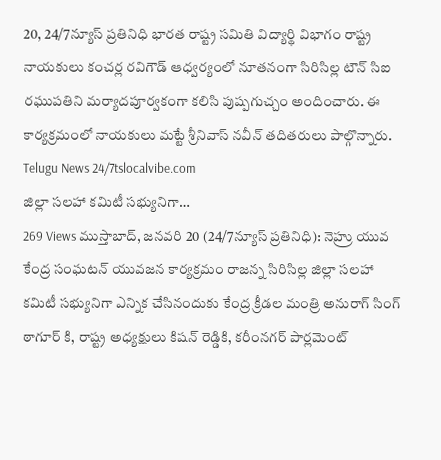20, 24/7న్యూస్ ప్రతినిధి భారత రాష్ట్ర సమితి విద్యార్థి విభాగం రాష్ట్ర నాయకులు కంచర్ల రవిగౌడ్ ఆధ్వర్యంలో నూతనంగా సిరిసిల్ల టౌన్ సిఐ రఘుపతిని మర్యాదపూర్వకంగా కలిసి పుష్పగుచ్చం అందించారు. ఈ కార్యక్రమంలో నాయకులు మట్టే శ్రీనివాస్ నవీన్ తదితరులు పాల్గొన్నారు. Telugu News 24/7tslocalvibe.com
జిల్లా సలహా కమిటీ సభ్యునిగా…
269 Views ముస్తాబాద్, జనవరి 20 (24/7న్యూస్ ప్రతినిధి): నెహ్రు యువ కేంద్ర సంఘటన్ యువజన కార్యక్రమం రాజన్న సిరిసిల్ల జిల్లా సలహా కమిటీ సభ్యునిగా ఎన్నిక చేసినందుకు కేంద్ర క్రీడల మంత్రి అనురాగ్ సింగ్ ఠాగూర్ కి, రాష్ట్ర అధ్యక్షులు కిషన్ రెడ్డికి, కరీంనగర్ పార్లమెంట్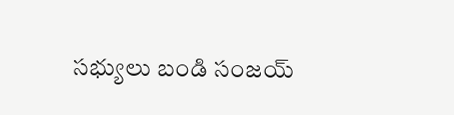సభ్యులు బండి సంజయ్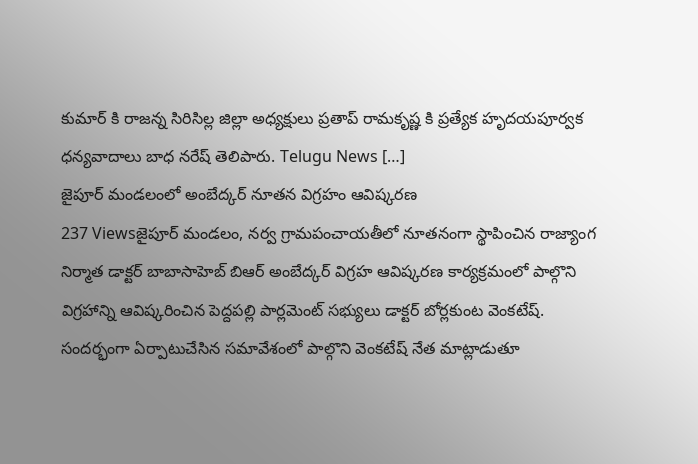కుమార్ కి రాజన్న సిరిసిల్ల జిల్లా అధ్యక్షులు ప్రతాప్ రామకృష్ణ కి ప్రత్యేక హృదయపూర్వక ధన్యవాదాలు బాధ నరేష్ తెలిపారు. Telugu News […]
జైపూర్ మండలంలో అంబేద్కర్ నూతన విగ్రహం ఆవిష్కరణ
237 Viewsజైపూర్ మండలం, నర్వ గ్రామపంచాయతీలో నూతనంగా స్థాపించిన రాజ్యాంగ నిర్మాత డాక్టర్ బాబాసాహెబ్ బిఆర్ అంబేద్కర్ విగ్రహ ఆవిష్కరణ కార్యక్రమంలో పాల్గొని విగ్రహాన్ని ఆవిష్కరించిన పెద్దపల్లి పార్లమెంట్ సభ్యులు డాక్టర్ బోర్లకుంట వెంకటేష్. సందర్భంగా ఏర్పాటుచేసిన సమావేశంలో పాల్గొని వెంకటేష్ నేత మాట్లాడుతూ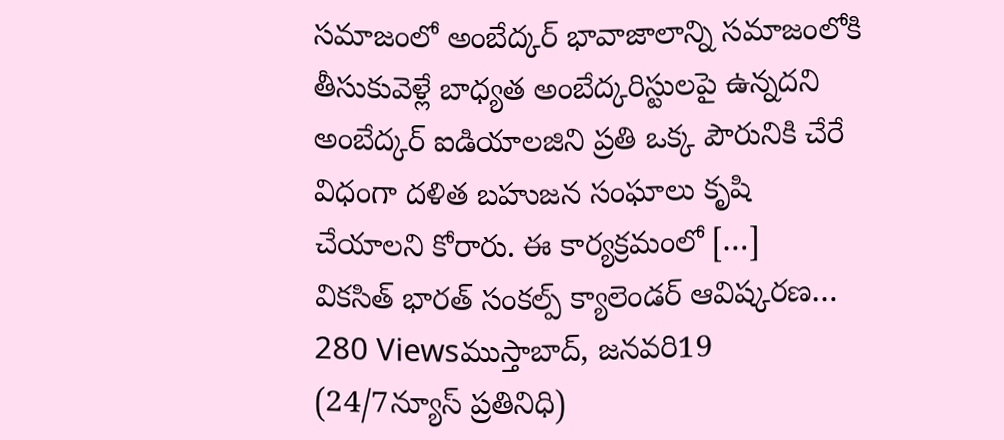సమాజంలో అంబేద్కర్ భావాజాలాన్ని సమాజంలోకి తీసుకువెళ్లే బాధ్యత అంబేద్కరిస్టులపై ఉన్నదని అంబేద్కర్ ఐడియాలజిని ప్రతి ఒక్క పౌరునికి చేరే విధంగా దళిత బహుజన సంఘాలు కృషి చేయాలని కోరారు. ఈ కార్యక్రమంలో […]
వికసిత్ భారత్ సంకల్ప్ క్యాలెండర్ ఆవిష్కరణ…
280 Viewsముస్తాబాద్, జనవరి19 (24/7న్యూస్ ప్రతినిధి)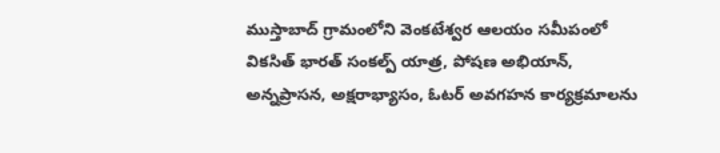ముస్తాబాద్ గ్రామంలోని వెంకటేశ్వర ఆలయం సమీపంలో వికసిత్ భారత్ సంకల్ప్ యాత్ర, పోషణ అభియాన్, అన్నప్రాసన, అక్షరాభ్యాసం, ఓటర్ అవగహన కార్యక్రమాలను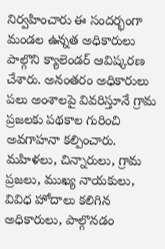నిర్వహించారు ఈ సందర్భంగా మండల ఉన్నత అధికారులు పాల్గొని క్యాలెండర్ ఆవిష్కరణ చేశారు. అనంతరం అధికారులు పలు అంశాలపై వివరిస్తూనే గ్రామ ప్రజలకు పథకాల గురించి అవగాహనా కల్పించారు. మహిళలు, చిన్నారులు, గ్రామ ప్రజలు, ముఖ్య నాయకులు, వివిధ హోదాలు కలిగిన అధికారులు, పాల్గొనడం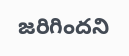జరిగిందని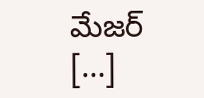మేజర్ […]